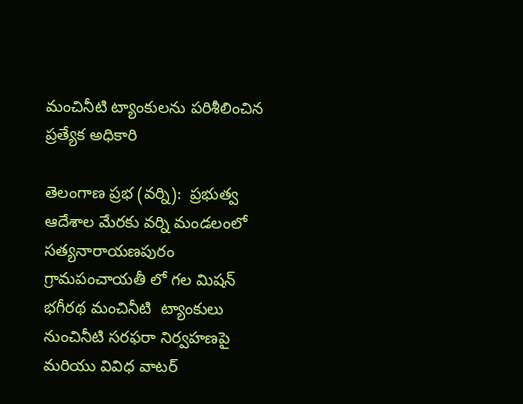మంచినీటి ట్యాంకులను పరిశీలించిన ప్రత్యేక అధికారి

తెలంగాణ ప్రభ (వర్ని):  ప్రభుత్వ ఆదేశాల మేరకు వర్ని మండలంలో సత్యనారాయణపురం గ్రామపంచాయతీ లో గల మిషన్ భగీరథ మంచినీటి  ట్యాంకులు నుంచినీటి సరఫరా నిర్వహణపై మరియు వివిధ వాటర్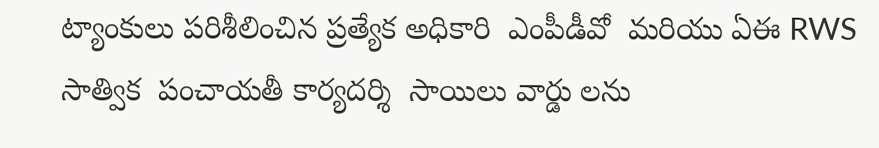ట్యాంకులు పరిశీలించిన ప్రత్యేక అధికారి  ఎంపీడీవో  మరియు ఏఈ RWS సాత్విక  పంచాయతీ కార్యదర్శి  సాయిలు వార్డు లను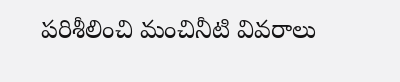పరిశీలించి మంచినీటి వివరాలు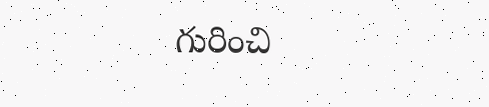గురించి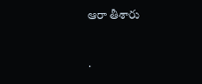ఆరా తీశారు

.